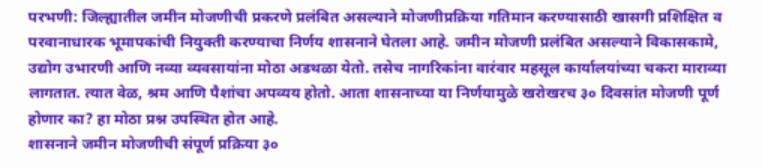परभणी: जिल्ह्यातील जमीन मोजणीची प्रकरणे प्रलंबित असल्याने मोजणीप्रक्रिया गतिमान करण्यासाठी खासगी प्रशिक्षित व परवानाधारक भूमापकांची नियुक्ती करण्याचा निर्णय शासनाने घेतला आहे. जमीन मोजणी प्रलंबित असल्याने विकासकामे, उद्योग उभारणी आणि नव्या व्यवसायांना मोठा अडथळा येतो. तसेच नागरिकांना वारंवार महसूल कार्यालयांच्या चकरा माराव्या लागतात. त्यात वेळ, श्रम आणि पैशांचा अपव्यय होतो. आता शासनाच्या या निर्णयामुळे खरोखरच ३० दिवसांत मोजणी पूर्ण होणार का? हा मोठा प्रश्न उपस्थित होत आहे.
शासनाने जमीन मोजणीची संपूर्ण प्रक्रिया ३०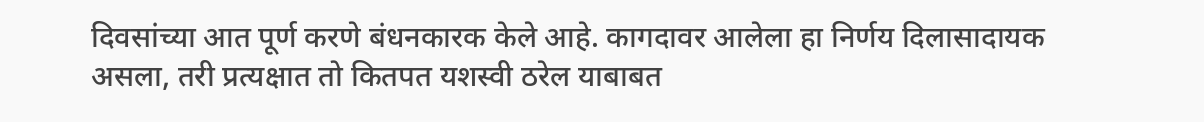दिवसांच्या आत पूर्ण करणे बंधनकारक केले आहे. कागदावर आलेला हा निर्णय दिलासादायक असला, तरी प्रत्यक्षात तो कितपत यशस्वी ठरेल याबाबत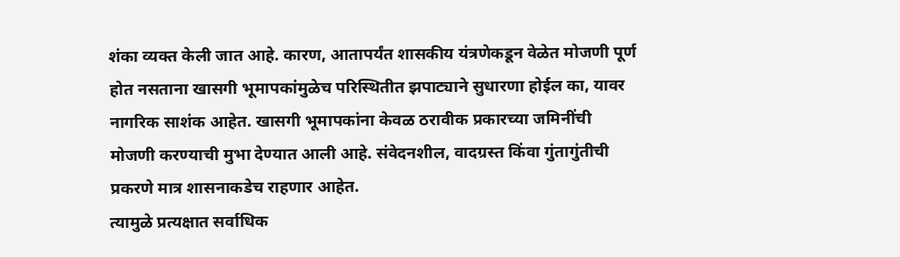शंका व्यक्त केली जात आहे. कारण, आतापर्यंत शासकीय यंत्रणेकडून वेळेत मोजणी पूर्ण होत नसताना खासगी भूमापकांमुळेच परिस्थितीत झपाट्याने सुधारणा होईल का, यावर नागरिक साशंक आहेत. खासगी भूमापकांना केवळ ठरावीक प्रकारच्या जमिनींची मोजणी करण्याची मुभा देण्यात आली आहे. संवेदनशील, वादग्रस्त किंवा गुंतागुंतीची प्रकरणे मात्र शासनाकडेच राहणार आहेत.
त्यामुळे प्रत्यक्षात सर्वाधिक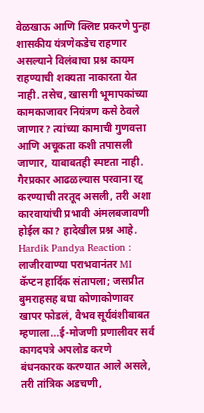वेळखाऊ आणि क्लिष्ट प्रकरणे पुन्हा शासकीय यंत्रणेकडेच राहणार असल्याने विलंबाचा प्रश्न कायम राहण्याची शक्यता नाकारता येत नाही. तसेच, खासगी भूमापकांच्या कामकाजावर नियंत्रण कसे ठेवले जाणार? त्यांच्या कामाची गुणवत्ता आणि अचूकता कशी तपासली जाणार, याबाबतही स्पष्टता नाही. गैरप्रकार आढळल्यास परवाना रद्द करण्याची तरतूद असली, तरी अशा कारवायांची प्रभावी अंमलबजावणी होईल का? हादेखील प्रश्न आहे.
Hardik Pandya Reaction : लाजीरवाण्या पराभवानंतर MI कॅप्टन हार्दिक संतापला; जसप्रीत बुमराहसह बघा कोणाकोणावर खापर फोडलं, वैभव सूर्यवंशीबाबत म्हणाला...ई-मोजणी प्रणालीवर सर्व कागदपत्रे अपलोड करणे बंधनकारक करण्यात आले असले, तरी तांत्रिक अडचणी,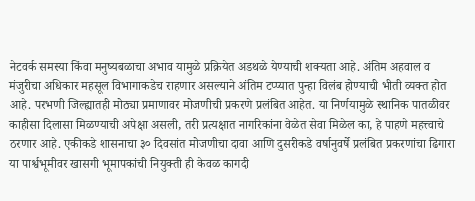नेटवर्क समस्या किंवा मनुष्यबळाचा अभाव यामुळे प्रक्रियेत अडथळे येण्याची शक्यता आहे. अंतिम अहवाल व मंजुरीचा अधिकार महसूल विभागाकडेच राहणार असल्याने अंतिम टप्प्यात पुन्हा विलंब होण्याची भीती व्यक्त होत आहे. परभणी जिल्ह्यातही मोठ्या प्रमाणावर मोजणीची प्रकरणे प्रलंबित आहेत. या निर्णयामुळे स्थानिक पातळीवर काहीसा दिलासा मिळण्याची अपेक्षा असली, तरी प्रत्यक्षात नागरिकांना वेळेत सेवा मिळेल का, हे पाहणे महत्त्वाचे ठरणार आहे. एकीकडे शासनाचा ३० दिवसांत मोजणीचा दावा आणि दुसरीकडे वर्षानुवर्षे प्रलंबित प्रकरणांचा ढिगारा या पार्श्वभूमीवर खासगी भूमापकांची नियुक्ती ही केवळ कागदी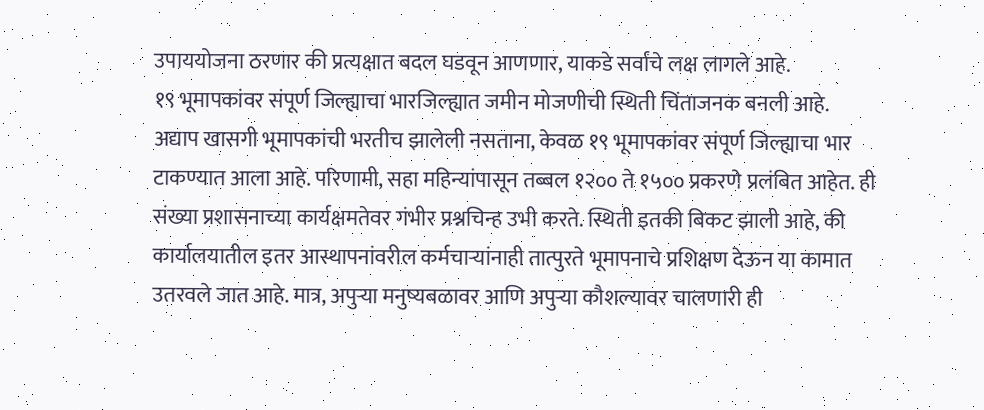उपाययोजना ठरणार की प्रत्यक्षात बदल घडवून आणणार, याकडे सर्वांचे लक्ष लागले आहे.
१९ भूमापकांवर संपूर्ण जिल्ह्याचा भारजिल्ह्यात जमीन मोजणीची स्थिती चिंताजनक बनली आहे. अद्याप खासगी भूमापकांची भरतीच झालेली नसताना, केवळ १९ भूमापकांवर संपूर्ण जिल्ह्याचा भार टाकण्यात आला आहे. परिणामी, सहा महिन्यांपासून तब्बल १२०० ते १५०० प्रकरणे प्रलंबित आहेत. ही संख्या प्रशासनाच्या कार्यक्षमतेवर गंभीर प्रश्नचिन्ह उभी करते. स्थिती इतकी बिकट झाली आहे, की कार्यालयातील इतर आस्थापनांवरील कर्मचाऱ्यांनाही तात्पुरते भूमापनाचे प्रशिक्षण देऊन या कामात उतरवले जात आहे. मात्र, अपुऱ्या मनुष्यबळावर आणि अपुऱ्या कौशल्यावर चालणारी ही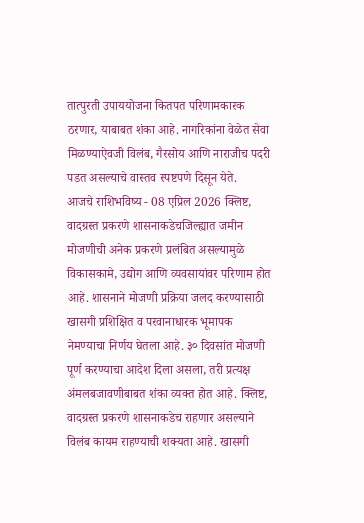तात्पुरती उपाययोजना कितपत परिणामकारक ठरणार, याबाबत शंका आहे. नागरिकांना वेळेत सेवा मिळण्याऐवजी विलंब, गैरसोय आणि नाराजीच पदरी पडत असल्याचे वास्तव स्पष्टपणे दिसून येते.
आजचे राशिभविष्य - 08 एप्रिल 2026 क्लिष्ट, वादग्रस्त प्रकरणे शासनाकडेचजिल्ह्यात जमीन मोजणीची अनेक प्रकरणे प्रलंबित असल्यामुळे विकासकामे, उद्योग आणि व्यवसायांवर परिणाम होत आहे. शासनाने मोजणी प्रक्रिया जलद करण्यासाठी खासगी प्रशिक्षित व परवानाधारक भूमापक नेमण्याचा निर्णय घेतला आहे. ३० दिवसांत मोजणी पूर्ण करण्याचा आदेश दिला असला, तरी प्रत्यक्ष अंमलबजावणीबाबत शंका व्यक्त होत आहे. क्लिष्ट, वादग्रस्त प्रकरणे शासनाकडेच राहणार असल्याने विलंब कायम राहण्याची शक्यता आहे. खासगी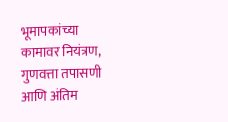भूमापकांच्या कामावर नियंत्रण, गुणवत्ता तपासणी आणि अंतिम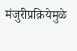मंजुरीप्रक्रियेमुळे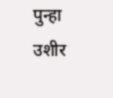पुन्हा उशीर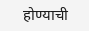होण्याची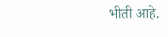भीती आहे.